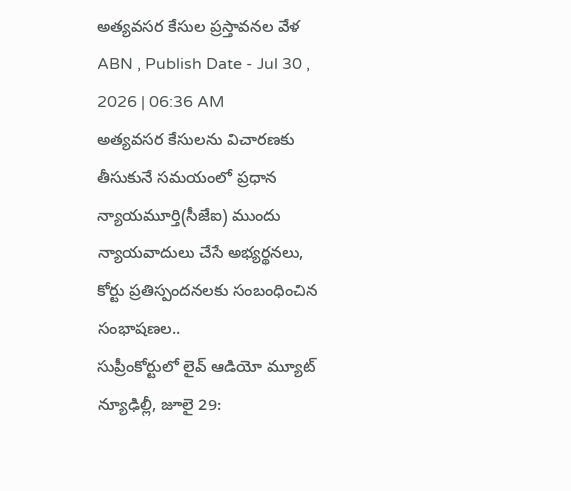అత్యవసర కేసుల ప్రస్తావనల వేళ
ABN , Publish Date - Jul 30 , 2026 | 06:36 AM
అత్యవసర కేసులను విచారణకు తీసుకునే సమయంలో ప్రధాన న్యాయమూర్తి(సీజేఐ) ముందు న్యాయవాదులు చేసే అభ్యర్థనలు, కోర్టు ప్రతిస్పందనలకు సంబంధించిన సంభాషణల..
సుప్రీంకోర్టులో లైవ్ ఆడియో మ్యూట్
న్యూఢిల్లీ, జూలై 29: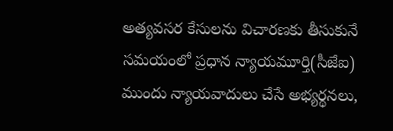అత్యవసర కేసులను విచారణకు తీసుకునే సమయంలో ప్రధాన న్యాయమూర్తి(సీజేఐ) ముందు న్యాయవాదులు చేసే అభ్యర్థనలు,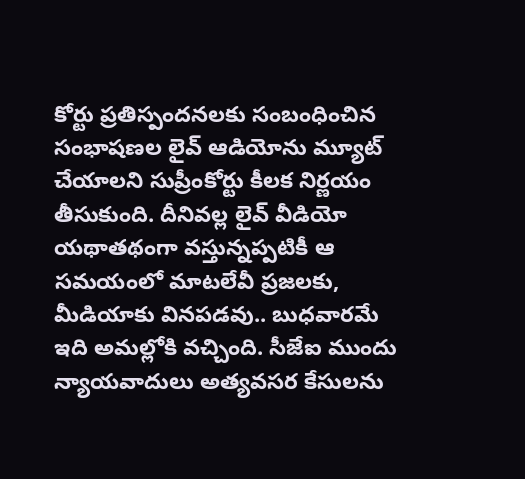కోర్టు ప్రతిస్పందనలకు సంబంధించిన సంభాషణల లైవ్ ఆడియోను మ్యూట్ చేయాలని సుప్రీంకోర్టు కీలక నిర్ణయం తీసుకుంది. దీనివల్ల లైవ్ వీడియో యథాతథంగా వస్తున్నప్పటికీ ఆ సమయంలో మాటలేవీ ప్రజలకు, మీడియాకు వినపడవు.. బుధవారమే ఇది అమల్లోకి వచ్చింది. సీజేఐ ముందు న్యాయవాదులు అత్యవసర కేసులను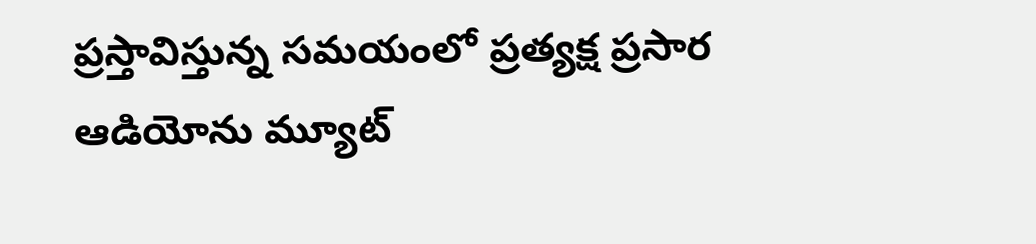ప్రస్తావిస్తున్న సమయంలో ప్రత్యక్ష ప్రసార ఆడియోను మ్యూట్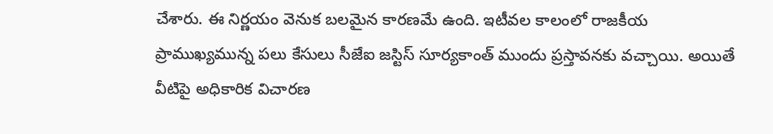చేశారు. ఈ నిర్ణయం వెనుక బలమైన కారణమే ఉంది. ఇటీవల కాలంలో రాజకీయ ప్రాముఖ్యమున్న పలు కేసులు సీజేఐ జస్టిస్ సూర్యకాంత్ ముందు ప్రస్తావనకు వచ్చాయి. అయితే వీటిపై అధికారిక విచారణ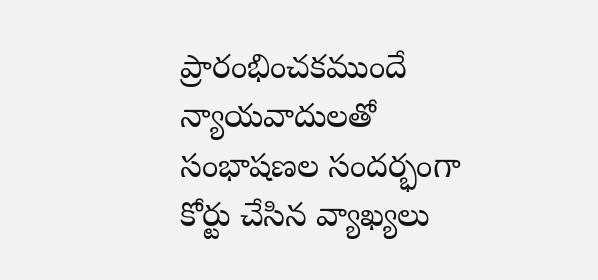ప్రారంభించకముందే న్యాయవాదులతో సంభాషణల సందర్భంగా కోర్టు చేసిన వ్యాఖ్యలు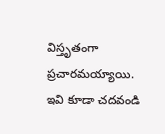విస్తృతంగా ప్రచారమయ్యాయి.
ఇవి కూడా చదవండి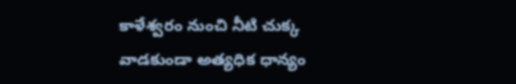కాళేశ్వరం నుంచి నీటి చుక్క వాడకుండా అత్యధిక ధాన్యం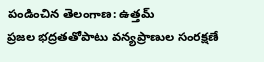పండించిన తెలంగాణ: ఉత్తమ్
ప్రజల భద్రతతోపాటు వన్యప్రాణుల సంరక్షణే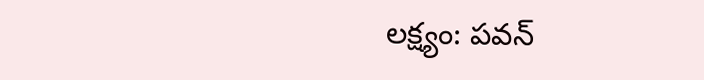లక్ష్యం: పవన్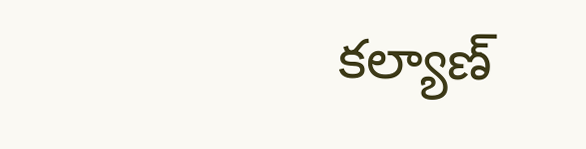కల్యాణ్